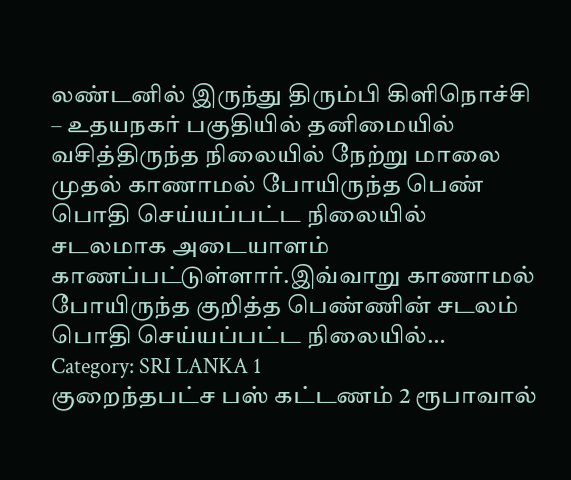லண்டனில் இருந்து திரும்பி கிளிநொச்சி – உதயநகர் பகுதியில் தனிமையில் வசித்திருந்த நிலையில் நேற்று மாலை முதல் காணாமல் போயிருந்த பெண் பொதி செய்யப்பட்ட நிலையில் சடலமாக அடையாளம் காணப்பட்டுள்ளார்.இவ்வாறு காணாமல் போயிருந்த குறித்த பெண்ணின் சடலம் பொதி செய்யப்பட்ட நிலையில்…
Category: SRI LANKA 1
குறைந்தபட்ச பஸ் கட்டணம் 2 ரூபாவால்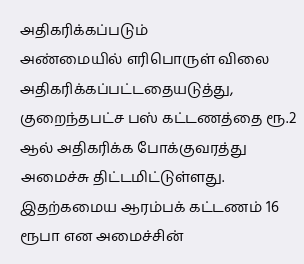அதிகரிக்கப்படும்
அண்மையில் எரிபொருள் விலை அதிகரிக்கப்பட்டதையடுத்து, குறைந்தபட்ச பஸ் கட்டணத்தை ரூ.2 ஆல் அதிகரிக்க போக்குவரத்து அமைச்சு திட்டமிட்டுள்ளது. இதற்கமைய ஆரம்பக் கட்டணம் 16 ரூபா என அமைச்சின்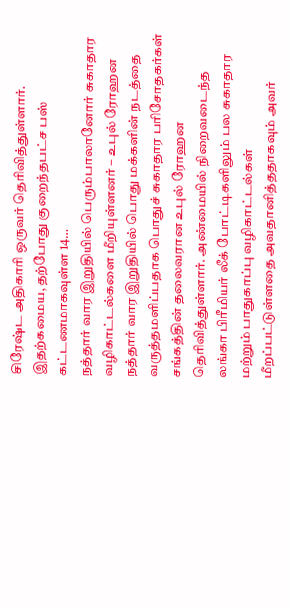சிரேஷ்ட அதிகாரி ஒருவர் தெரிவித்துள்ளார். இதற்கமைய, தற்போது குறைந்தபட்ச பஸ் கட்டணமாகவுள்ள 14…
நத்தார் வார இறுதியில் பெரும்பாலானோர் சுகாதார வழிகாட்டல்களை மீறியுள்ளனர் – உபுல் ரோஹன
நத்தார் வார இறுதியில் பொது மக்களின் நடத்தை வருத்தமளிப்பதாக பொதுச் சுகாதார பரிசோதகர்கள் சங்கத்தின் தலைவரான உபுல் ரோஹன தெரிவித்துள்ளார். அண்மையில் நிறைவடைந்த லங்கா பிரீமியர் லீக் போட்டிகளிலும் பல சுகாதார மற்றும் பாதுகாப்பு வழிகாட்டல்கள் மீறப்பட்டுள்ளதை அவதானித்ததாகவும் அவர்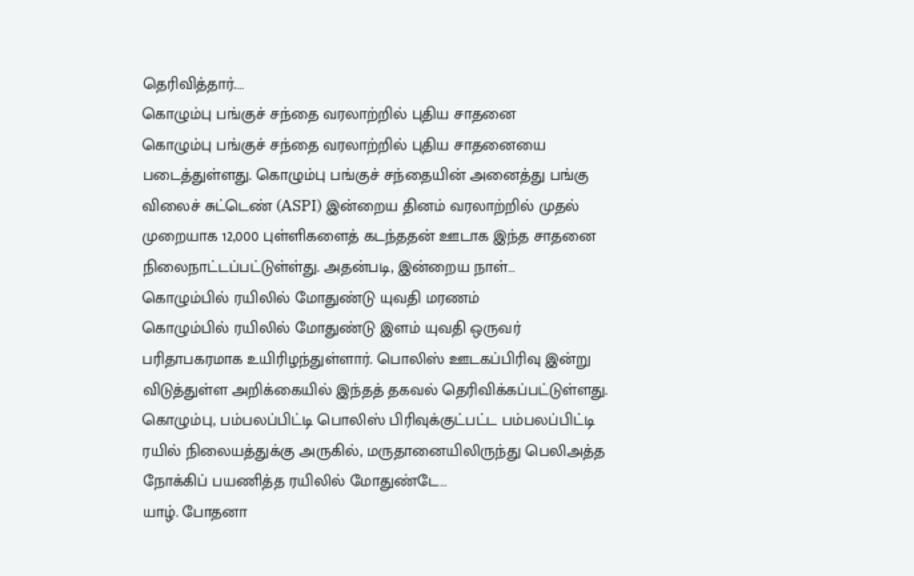தெரிவித்தார்.…
கொழும்பு பங்குச் சந்தை வரலாற்றில் புதிய சாதனை
கொழும்பு பங்குச் சந்தை வரலாற்றில் புதிய சாதனையை படைத்துள்ளது. கொழும்பு பங்குச் சந்தையின் அனைத்து பங்கு விலைச் சுட்டெண் (ASPI) இன்றைய தினம் வரலாற்றில் முதல் முறையாக 12,000 புள்ளிகளைத் கடந்ததன் ஊடாக இந்த சாதனை நிலைநாட்டப்பட்டுள்ள்து. அதன்படி, இன்றைய நாள்…
கொழும்பில் ரயிலில் மோதுண்டு யுவதி மரணம்
கொழும்பில் ரயிலில் மோதுண்டு இளம் யுவதி ஒருவர் பரிதாபகரமாக உயிரிழந்துள்ளார். பொலிஸ் ஊடகப்பிரிவு இன்று விடுத்துள்ள அறிக்கையில் இந்தத் தகவல் தெரிவிக்கப்பட்டுள்ளது. கொழும்பு, பம்பலப்பிட்டி பொலிஸ் பிரிவுக்குட்பட்ட பம்பலப்பிட்டி ரயில் நிலையத்துக்கு அருகில், மருதானையிலிருந்து பெலிஅத்த நோக்கிப் பயணித்த ரயிலில் மோதுண்டே…
யாழ். போதனா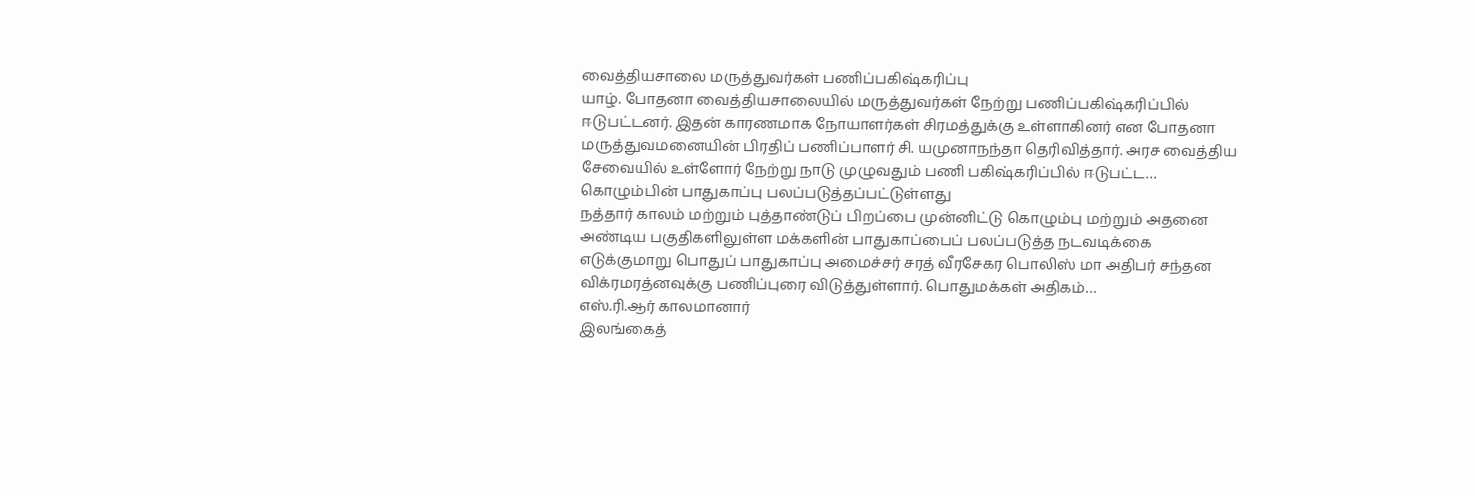வைத்தியசாலை மருத்துவர்கள் பணிப்பகிஷ்கரிப்பு
யாழ். போதனா வைத்தியசாலையில் மருத்துவர்கள் நேற்று பணிப்பகிஷ்கரிப்பில் ஈடுபட்டனர். இதன் காரணமாக நோயாளர்கள் சிரமத்துக்கு உள்ளாகினர் என போதனா மருத்துவமனையின் பிரதிப் பணிப்பாளர் சி. யமுனாநந்தா தெரிவித்தார். அரச வைத்திய சேவையில் உள்ளோர் நேற்று நாடு முழுவதும் பணி பகிஷ்கரிப்பில் ஈடுபட்ட…
கொழும்பின் பாதுகாப்பு பலப்படுத்தப்பட்டுள்ளது
நத்தார் காலம் மற்றும் புத்தாண்டுப் பிறப்பை முன்னிட்டு கொழும்பு மற்றும் அதனை அண்டிய பகுதிகளிலுள்ள மக்களின் பாதுகாப்பைப் பலப்படுத்த நடவடிக்கை எடுக்குமாறு பொதுப் பாதுகாப்பு அமைச்சர் சரத் வீரசேகர பொலிஸ் மா அதிபர் சந்தன விக்ரமரத்னவுக்கு பணிப்புரை விடுத்துள்ளார். பொதுமக்கள் அதிகம்…
எஸ்.ரி.ஆர் காலமானார்
இலங்கைத்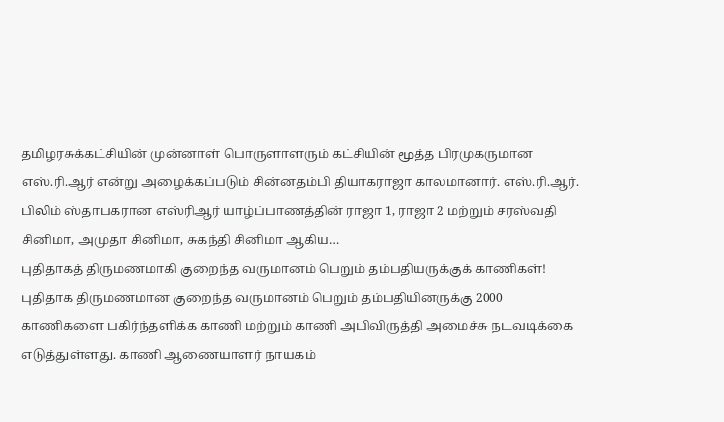தமிழரசுக்கட்சியின் முன்னாள் பொருளாளரும் கட்சியின் மூத்த பிரமுகருமான எஸ்.ரி.ஆர் என்று அழைக்கப்படும் சின்னதம்பி தியாகராஜா காலமானார். எஸ்.ரி.ஆர். பிலிம் ஸ்தாபகரான எஸ்ரிஆர் யாழ்ப்பாணத்தின் ராஜா 1, ராஜா 2 மற்றும் சரஸ்வதி சினிமா, அமுதா சினிமா, சுகந்தி சினிமா ஆகிய…
புதிதாகத் திருமணமாகி குறைந்த வருமானம் பெறும் தம்பதியருக்குக் காணிகள்!
புதிதாக திருமணமான குறைந்த வருமானம் பெறும் தம்பதியினருக்கு 2000 காணிகளை பகிர்ந்தளிக்க காணி மற்றும் காணி அபிவிருத்தி அமைச்சு நடவடிக்கை எடுத்துள்ளது. காணி ஆணையாளர் நாயகம்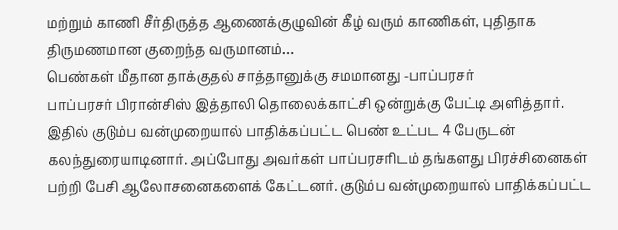மற்றும் காணி சீர்திருத்த ஆணைக்குழுவின் கீழ் வரும் காணிகள், புதிதாக திருமணமான குறைந்த வருமானம்…
பெண்கள் மீதான தாக்குதல் சாத்தானுக்கு சமமானது -பாப்பரசர்
பாப்பரசர் பிரான்சிஸ் இத்தாலி தொலைக்காட்சி ஒன்றுக்கு பேட்டி அளித்தார். இதில் குடும்ப வன்முறையால் பாதிக்கப்பட்ட பெண் உட்பட 4 பேருடன் கலந்துரையாடினார். அப்போது அவர்கள் பாப்பரசரிடம் தங்களது பிரச்சினைகள் பற்றி பேசி ஆலோசனைகளைக் கேட்டனர். குடும்ப வன்முறையால் பாதிக்கப்பட்ட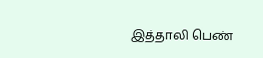இத்தாலி பெண்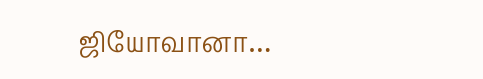ஜியோவானா…